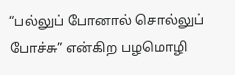“பல்லுப் போனால் சொல்லுப் போச்சு” என்கிற பழமொழி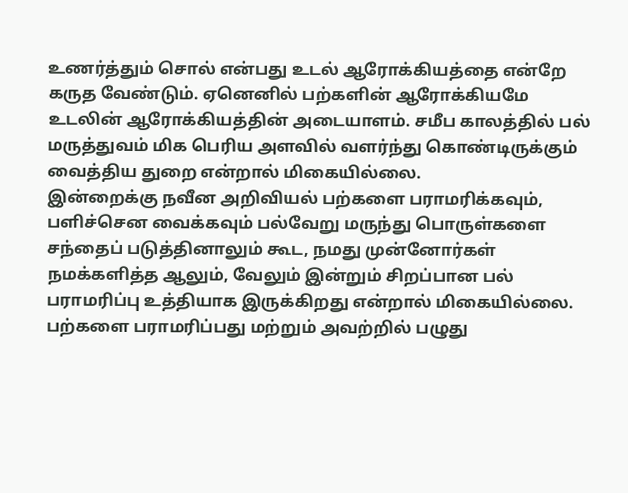உணர்த்தும் சொல் என்பது உடல் ஆரோக்கியத்தை என்றே கருத வேண்டும். ஏனெனில் பற்களின் ஆரோக்கியமே உடலின் ஆரோக்கியத்தின் அடையாளம். சமீப காலத்தில் பல் மருத்துவம் மிக பெரிய அளவில் வளர்ந்து கொண்டிருக்கும் வைத்திய துறை என்றால் மிகையில்லை.
இன்றைக்கு நவீன அறிவியல் பற்களை பராமரிக்கவும், பளிச்சென வைக்கவும் பல்வேறு மருந்து பொருள்களை சந்தைப் படுத்தினாலும் கூட, நமது முன்னோர்கள் நமக்களித்த ஆலும், வேலும் இன்றும் சிறப்பான பல் பராமரிப்பு உத்தியாக இருக்கிறது என்றால் மிகையில்லை. பற்களை பராமரிப்பது மற்றும் அவற்றில் பழுது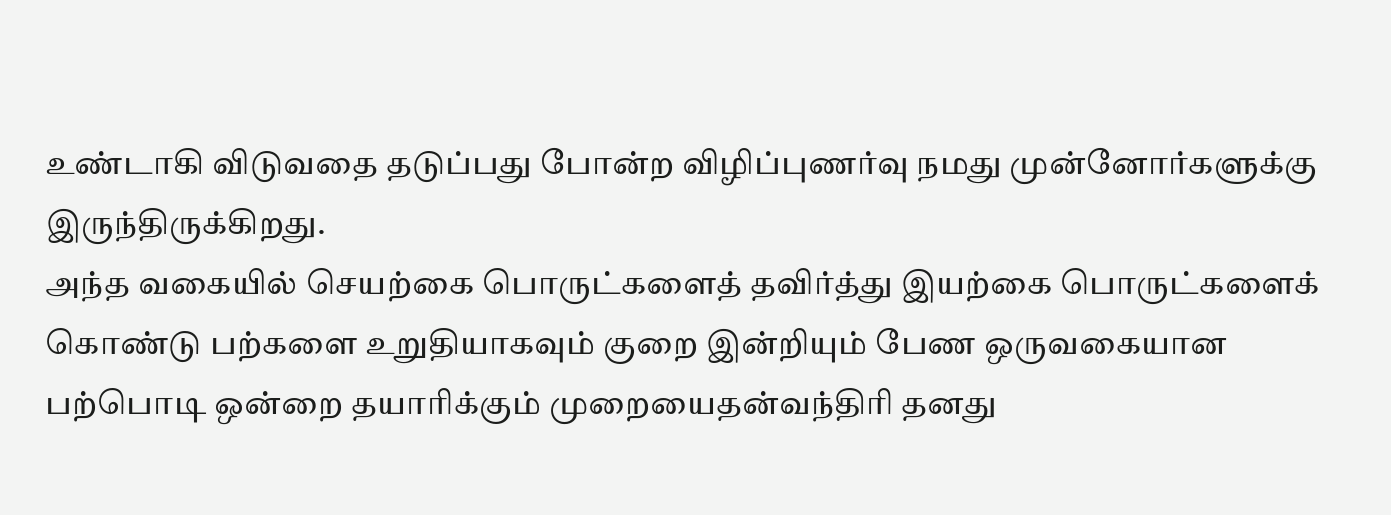உண்டாகி விடுவதை தடுப்பது போன்ற விழிப்புணர்வு நமது முன்னோர்களுக்கு இருந்திருக்கிறது.
அந்த வகையில் செயற்கை பொருட்களைத் தவிர்த்து இயற்கை பொருட்களைக் கொண்டு பற்களை உறுதியாகவும் குறை இன்றியும் பேண ஒருவகையான பற்பொடி ஒன்றை தயாரிக்கும் முறையைதன்வந்திரி தனது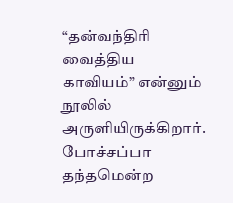“தன்வந்திரி வைத்திய காவியம்” என்னும் நூலில் அருளியிருக்கிறார்.
போச்சப்பா தந்தமென்ற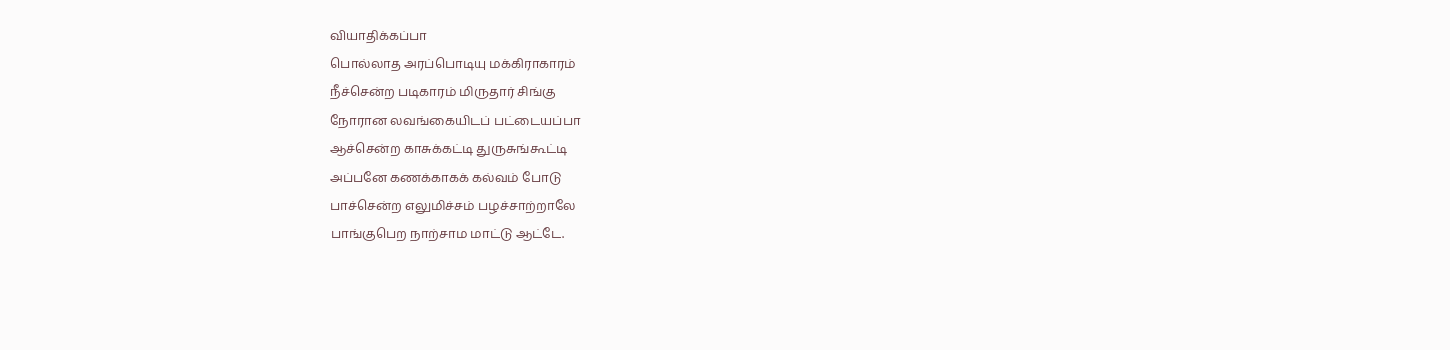வியாதிக்கப்பா
பொல்லாத அரப்பொடியு மக்கிராகாரம்
நீச்சென்ற படிகாரம் மிருதார் சிங்கு
நோரான லவங்கையிடப் பட்டையப்பா
ஆச்சென்ற காசுக்கட்டி துருசுங்கூட்டி
அப்பனே கணக்காகக் கல்வம் போடு
பாச்சென்ற எலுமிச்சம் பழச்சாற்றாலே
பாங்குபெற நாற்சாம மாட்டு ஆட்டே.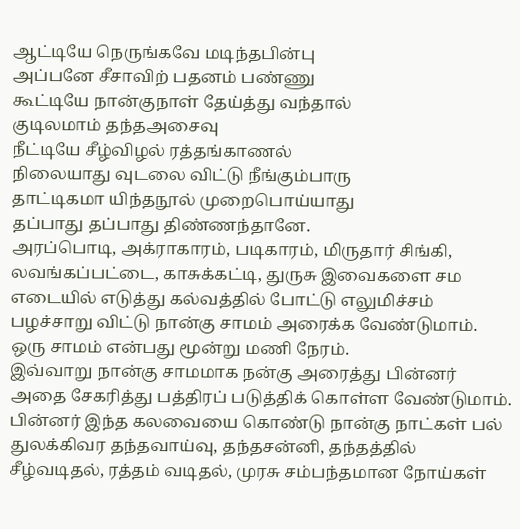ஆட்டியே நெருங்கவே மடிந்தபின்பு
அப்பனே சீசாவிற் பதனம் பண்ணு
கூட்டியே நான்குநாள் தேய்த்து வந்தால்
குடிலமாம் தந்தஅசைவு
நீட்டியே சீழ்விழல் ரத்தங்காணல்
நிலையாது வுடலை விட்டு நீங்கும்பாரு
தாட்டிகமா யிந்தநூல் முறைபொய்யாது
தப்பாது தப்பாது திண்ணந்தானே.
அரப்பொடி, அக்ராகாரம், படிகாரம், மிருதார் சிங்கி, லவங்கப்பட்டை, காசுக்கட்டி, துருசு இவைகளை சம எடையில் எடுத்து கல்வத்தில் போட்டு எலுமிச்சம் பழச்சாறு விட்டு நான்கு சாமம் அரைக்க வேண்டுமாம். ஒரு சாமம் என்பது மூன்று மணி நேரம்.
இவ்வாறு நான்கு சாமமாக நன்கு அரைத்து பின்னர் அதை சேகரித்து பத்திரப் படுத்திக் கொள்ள வேண்டுமாம். பின்னர் இந்த கலவையை கொண்டு நான்கு நாட்கள் பல் துலக்கிவர தந்தவாய்வு, தந்தசன்னி, தந்தத்தில் சீழ்வடிதல், ரத்தம் வடிதல், முரசு சம்பந்தமான நோய்கள்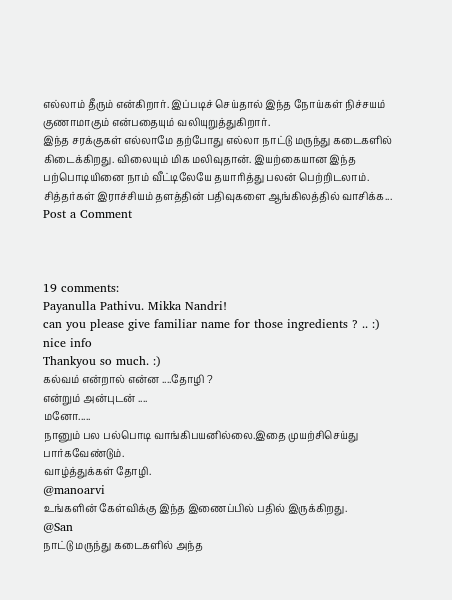எல்லாம் தீரும் என்கிறார். இப்படிச் செய்தால் இந்த நோய்கள் நிச்சயம் குணாமாகும் என்பதையும் வலியுறுத்துகிறார்.
இந்த சரக்குகள் எல்லாமே தற்போது எல்லா நாட்டு மருந்து கடைகளில் கிடைக்கிறது. விலையும் மிக மலிவுதான். இயற்கையான இந்த பற்பொடியினை நாம் வீட்டிலேயே தயாரித்து பலன் பெற்றிடலாம்.
சித்தர்கள் இராச்சியம் தளத்தின் பதிவுகளை ஆங்கிலத்தில் வாசிக்க...
Post a Comment



19 comments:
Payanulla Pathivu. Mikka Nandri!
can you please give familiar name for those ingredients ? .. :)
nice info
Thankyou so much. :)
கல்வம் என்றால் என்ன ....தோழி ?
என்றும் அன்புடன் ....
மனோ.....
நானும் பல பல்பொடி வாங்கிபயனில்லை.இதை முயற்சிசெய்து பார்கவேண்டும்.
வாழ்த்துக்கள் தோழி.
@manoarvi
உங்களின் கேள்விக்கு இந்த இணைப்பில் பதில் இருக்கிறது.
@San
நாட்டு மருந்து கடைகளில் அந்த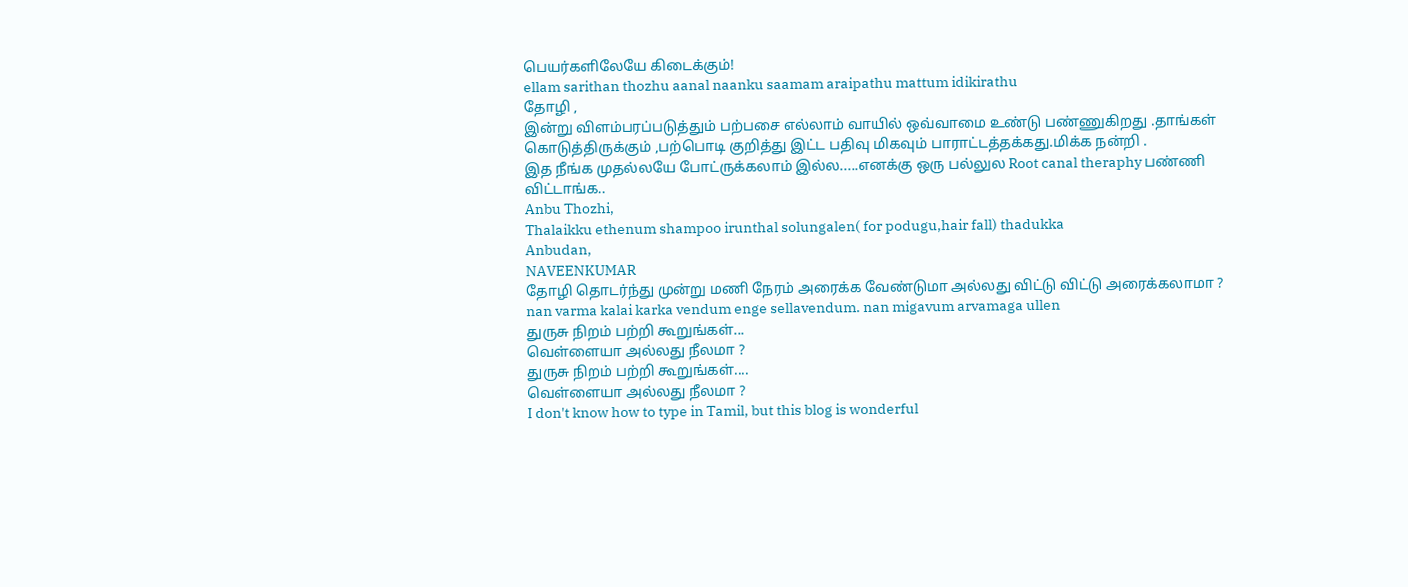பெயர்களிலேயே கிடைக்கும்!
ellam sarithan thozhu aanal naanku saamam araipathu mattum idikirathu
தோழி ,
இன்று விளம்பரப்படுத்தும் பற்பசை எல்லாம் வாயில் ஒவ்வாமை உண்டு பண்ணுகிறது .தாங்கள் கொடுத்திருக்கும் ,பற்பொடி குறித்து இட்ட பதிவு மிகவும் பாராட்டத்தக்கது.மிக்க நன்றி .
இத நீங்க முதல்லயே போட்ருக்கலாம் இல்ல.....எனக்கு ஒரு பல்லுல Root canal theraphy பண்ணி விட்டாங்க..
Anbu Thozhi,
Thalaikku ethenum shampoo irunthal solungalen( for podugu,hair fall) thadukka
Anbudan,
NAVEENKUMAR
தோழி தொடர்ந்து முன்று மணி நேரம் அரைக்க வேண்டுமா அல்லது விட்டு விட்டு அரைக்கலாமா ?
nan varma kalai karka vendum enge sellavendum. nan migavum arvamaga ullen
துருசு நிறம் பற்றி கூறுங்கள்...
வெள்ளையா அல்லது நீலமா ?
துருசு நிறம் பற்றி கூறுங்கள்....
வெள்ளையா அல்லது நீலமா ?
I don't know how to type in Tamil, but this blog is wonderful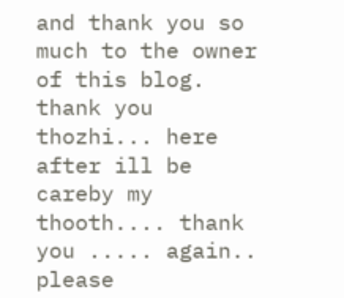and thank you so much to the owner of this blog.
thank you thozhi... here after ill be careby my thooth.... thank you ..... again..
please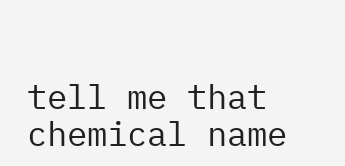tell me that chemical name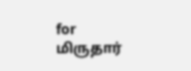for மிருதார்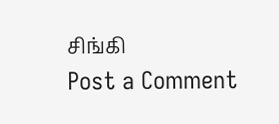சிங்கி
Post a Comment